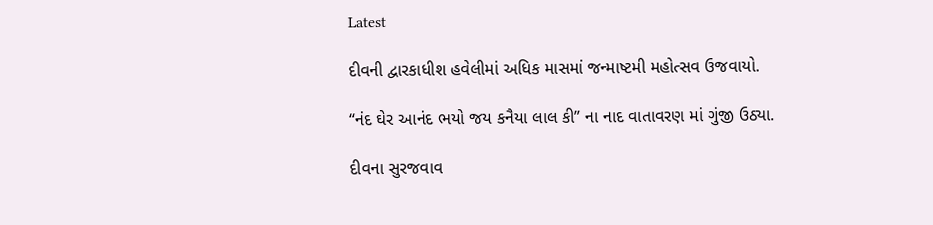Latest

દીવની દ્વારકાધીશ હવેલીમાં અધિક માસમાં જન્માષ્ટમી મહોત્સવ ઉજવાયો.

“નંદ ઘેર આનંદ ભયો જય કનૈયા લાલ કી” ના નાદ વાતાવરણ માં ગુંજી ઉઠ્યા.

દીવના સુરજવાવ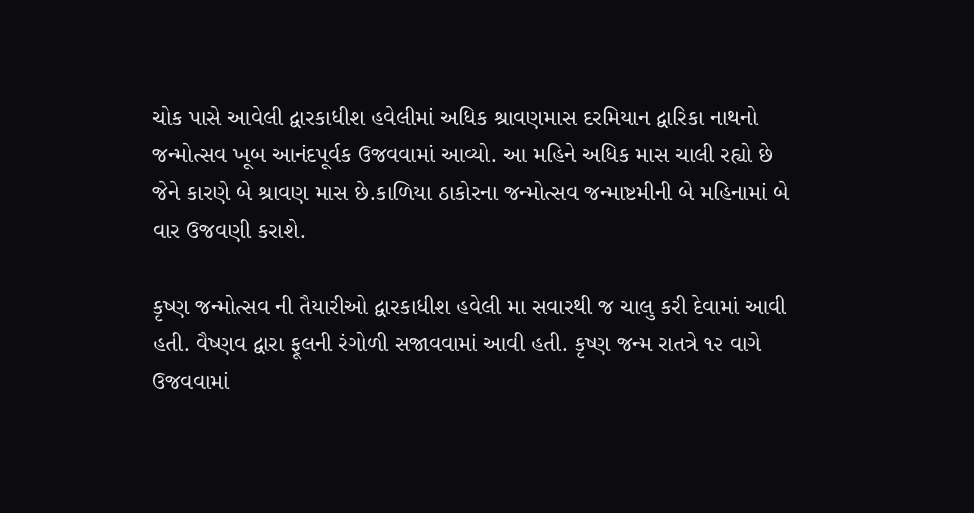ચોક પાસે આવેલી દ્વારકાધીશ હવેલીમાં અધિક શ્રાવણમાસ દરમિયાન દ્વારિકા નાથનો જન્મોત્સવ ખૂબ આનંદપૂર્વક ઉજવવામાં આવ્યો. આ મહિને અધિક માસ ચાલી રહ્યો છે જેને કારણે બે શ્રાવણ માસ છે.કાળિયા ઠાકોરના જન્મોત્સવ જન્માષ્ટમીની બે મહિનામાં બે વાર ઉજવણી કરાશે.

કૃષ્ણ જન્મોત્સવ ની તૈયારીઓ દ્વારકાધીશ હવેલી મા સવારથી જ ચાલુ કરી દેવામાં આવી હતી. વૈષ્ણવ દ્વારા ફૂલની રંગોળી સજાવવામાં આવી હતી. કૃષ્ણ જન્મ રાતત્રે ૧૨ વાગે ઉજવવામાં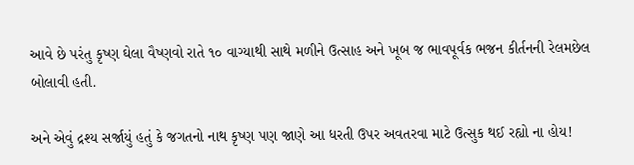આવે છે પરંતુ કૃષ્ણ ઘેલા વૈષ્ણવો રાતે ૧૦ વાગ્યાથી સાથે મળીને ઉત્સાહ અને ખૂબ જ ભાવપૂર્વક ભજન કીર્તનની રેલમછેલ બોલાવી હતી.

અને એવું દ્રશ્ય સર્જાયું હતું કે જગતનો નાથ કૃષ્ણ પણ જાણે આ ધરતી ઉપર અવતરવા માટે ઉત્સુક થઈ રહ્યો ના હોય!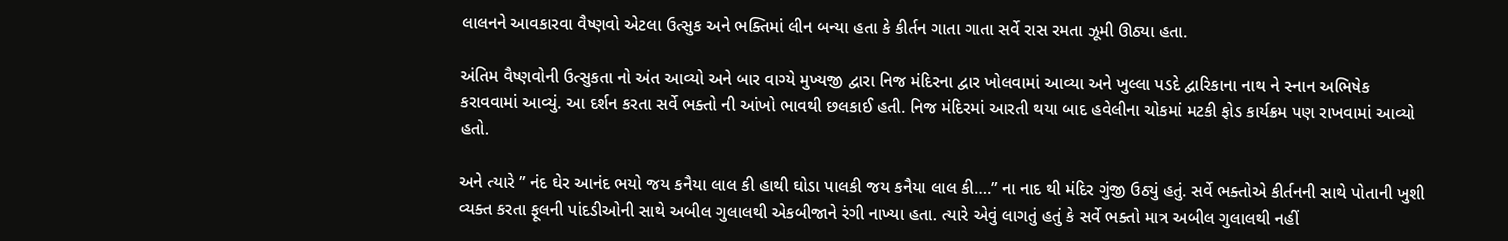લાલનને આવકારવા વૈષ્ણવો એટલા ઉત્સુક અને ભક્તિમાં લીન બન્યા હતા કે કીર્તન ગાતા ગાતા સર્વે રાસ રમતા ઝૂમી ઊઠ્યા હતા.

અંતિમ વૈષ્ણવોની ઉત્સુકતા નો અંત આવ્યો અને બાર વાગ્યે મુખ્યજી દ્વારા નિજ મંદિરના દ્વાર ખોલવામાં આવ્યા અને ખુલ્લા પડદે દ્વારિકાના નાથ ને સ્નાન અભિષેક કરાવવામાં આવ્યું. આ દર્શન કરતા સર્વે ભક્તો ની આંખો ભાવથી છલકાઈ હતી. નિજ મંદિરમાં આરતી થયા બાદ હવેલીના ચોકમાં મટકી ફોડ કાર્યક્રમ પણ રાખવામાં આવ્યો હતો.

અને ત્યારે ” નંદ ઘેર આનંદ ભયો જય કનૈયા લાલ કી હાથી ઘોડા પાલકી જય કનૈયા લાલ કી….” ના નાદ થી મંદિર ગુંજી ઉઠ્યું હતું. સર્વે ભક્તોએ કીર્તનની સાથે પોતાની ખુશી વ્યક્ત કરતા ફૂલની પાંદડીઓની સાથે અબીલ ગુલાલથી એકબીજાને રંગી નાખ્યા હતા. ત્યારે એવું લાગતું હતું કે સર્વે ભક્તો માત્ર અબીલ ગુલાલથી નહીં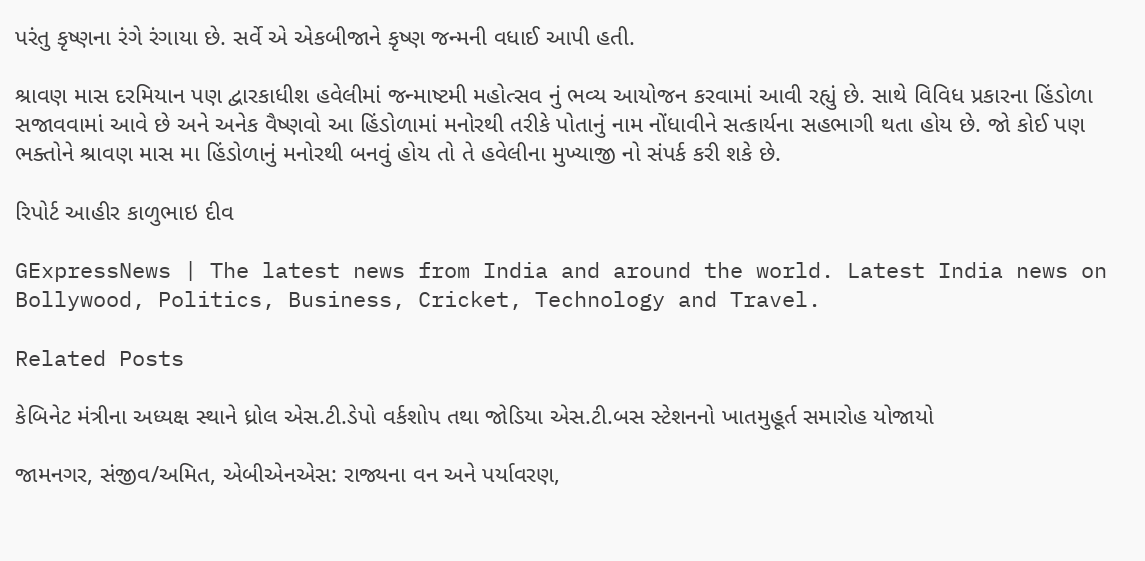પરંતુ કૃષ્ણના રંગે રંગાયા છે. સર્વે એ એકબીજાને કૃષ્ણ જન્મની વધાઈ આપી હતી.

શ્રાવણ માસ દરમિયાન પણ દ્વારકાધીશ હવેલીમાં જન્માષ્ટમી મહોત્સવ નું ભવ્ય આયોજન કરવામાં આવી રહ્યું છે. સાથે વિવિધ પ્રકારના હિંડોળા સજાવવામાં આવે છે અને અનેક વૈષ્ણવો આ હિંડોળામાં મનોરથી તરીકે પોતાનું નામ નોંધાવીને સત્કાર્યના સહભાગી થતા હોય છે. જો કોઈ પણ ભક્તોને શ્રાવણ માસ મા હિંડોળાનું મનોરથી બનવું હોય તો તે હવેલીના મુખ્યાજી નો સંપર્ક કરી શકે છે.

રિપોર્ટ આહીર કાળુભાઇ દીવ

GExpressNews | The latest news from India and around the world. Latest India news on Bollywood, Politics, Business, Cricket, Technology and Travel.

Related Posts

કેબિનેટ મંત્રીના અધ્યક્ષ સ્થાને ધ્રોલ એસ.ટી.ડેપો વર્કશોપ તથા જોડિયા એસ.ટી.બસ સ્ટેશનનો ખાતમુહૂર્ત સમારોહ યોજાયો

જામનગર, સંજીવ/અમિત, એબીએનએસ: રાજ્યના વન અને પર્યાવરણ,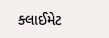ક્લાઈમેટ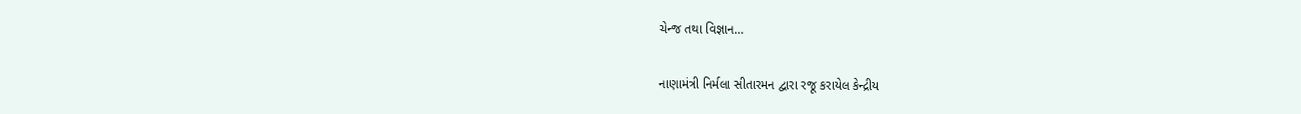ચેન્જ તથા વિજ્ઞાન…

નાણામંત્રી નિર્મલા સીતારમન દ્વારા રજૂ કરાયેલ કેન્દ્રીય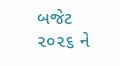બજેટ ૨૦૨૬ ને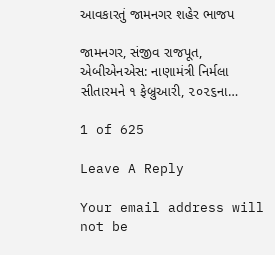આવકારતું જામનગર શહેર ભાજપ

જામનગર, સંજીવ રાજપૂત, એબીએનએસ: નાણામંત્રી નિર્મલા સીતારમને ૧ ફેબ્રુઆરી, ૨૦૨૬ના…

1 of 625

Leave A Reply

Your email address will not be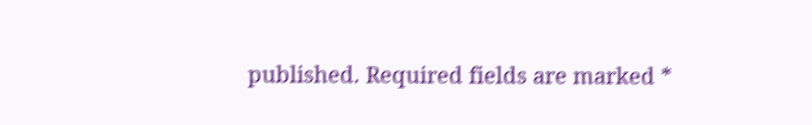published. Required fields are marked *